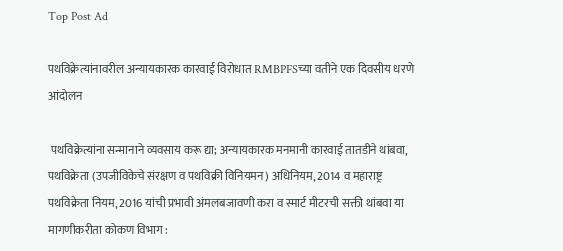Top Post Ad

पथविक्रेत्यांनावरील अन्यायकारक कारवाई विरोधात RMBPFSच्या वतीने एक दिवसीय धरणे आंदोलन

 पथविक्रेत्यांना सन्मानाने व्यवसाय करू द्या; अन्यायकारक मनमानी कारवाई तातडीने थांबवा, पथविक्रेता (उपजीविकेचे संरक्षण व पथविक्री विनियमन) अधिनियम, 2014 व महाराष्ट्र पथविक्रेता नियम, 2016 यांची प्रभावी अंमलबजावणी करा व स्मार्ट मीटरची सक्ती थांबवा या मागणीकरीता कोकण विभाग :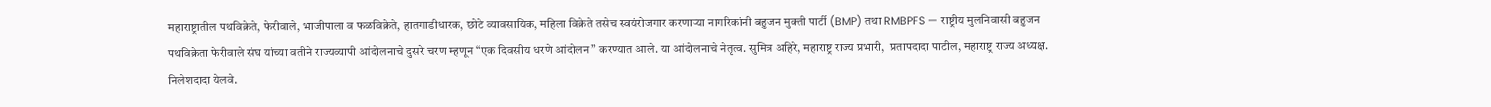महाराष्ट्रातील पथविक्रेते, फेरीवाले, भाजीपाला व फळविक्रेते, हातगाडीधारक, छोटे व्यावसायिक, महिला विक्रेते तसेच स्वयंरोजगार करणाऱ्या नागरिकांनी बहुजन मुक्ती पार्टी (BMP) तथा RMBPFS — राष्ट्रीय मुलनिवासी बहुजन पथविक्रेता फेरीवाले संघ यांच्या वतीने राज्यव्यापी आंदोलनाचे दुसरे चरण म्हणून “एक दिवसीय धरणे आंदोलन” करण्यात आले. या आंदोलनाचे नेतृत्व. सुमित्र अहिरे, महाराष्ट्र राज्य प्रभारी,  प्रतापदादा पाटील, महाराष्ट्र राज्य अध्यक्ष. निलेशदादा येलवे.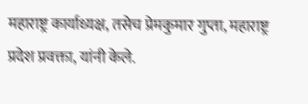महाराष्ट्र कार्याध्यक्ष, तसेच प्रेमकुमार गुप्ता, महाराष्ट्र प्रदेश प्रवक्ता, यांनी केले.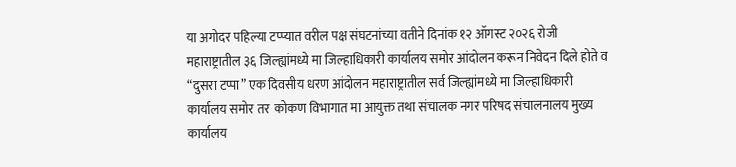या अगोदर पहिल्या टप्प्यात वरील पक्ष संघटनांच्या वतीने दिनांक १२ ऑगस्ट २०२६ रोजी महाराष्ट्रातील ३६ जिल्ह्यांमध्ये मा जिल्हाधिकारी कार्यालय समोर आंदोलन करून निवेदन दिले होते व “दुसरा टप्पा” एक दिवसीय धरण आंदोलन महाराष्ट्रातील सर्व जिल्ह्यांमध्ये मा जिल्हाधिकारी कार्यालय समोर तर  कोकण विभागात मा आयुक्त तथा संचालक नगर परिषद संचालनालय मुख्य कार्यालय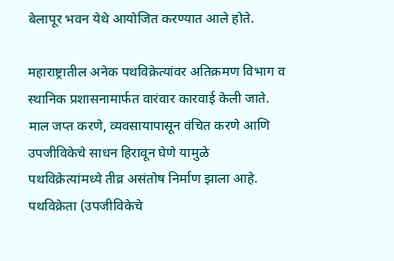बेलापूर भवन येथे आयोजित करण्यात आले होते.

महाराष्ट्रातील अनेक पथविक्रेत्यांवर अतिक्रमण विभाग व स्थानिक प्रशासनामार्फत वारंवार कारवाई केली जाते. माल जप्त करणे, व्यवसायापासून वंचित करणे आणि उपजीविकेचे साधन हिरावून घेणे यामुळे पथविक्रेत्यांमध्ये तीव्र असंतोष निर्माण झाला आहे. पथविक्रेता (उपजीविकेचे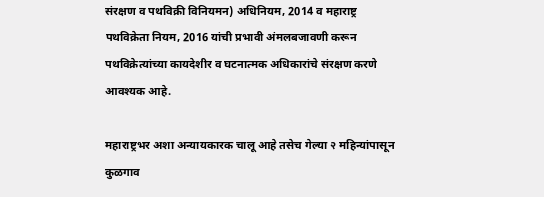संरक्षण व पथविक्री विनियमन) अधिनियम, 2014 व महाराष्ट्र पथविक्रेता नियम, 2016 यांची प्रभावी अंमलबजावणी करून पथविक्रेत्यांच्या कायदेशीर व घटनात्मक अधिकारांचे संरक्षण करणे आवश्यक आहे.

महाराष्ट्रभर अशा अन्यायकारक चालू आहे तसेच गेल्या २ महिन्यांपासून कुळगाव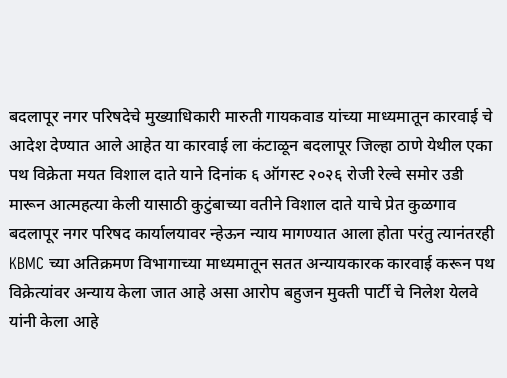बदलापूर नगर परिषदेचे मुख्याधिकारी मारुती गायकवाड यांच्या माध्यमातून कारवाई चे आदेश देण्यात आले आहेत या कारवाई ला कंटाळून बदलापूर जिल्हा ठाणे येथील एका पथ विक्रेता मयत विशाल दाते याने दिनांक ६ ऑगस्ट २०२६ रोजी रेल्वे समोर उडी मारून आत्महत्या केली यासाठी कुटुंबाच्या वतीने विशाल दाते याचे प्रेत कुळगाव बदलापूर नगर परिषद कार्यालयावर न्हेऊन न्याय मागण्यात आला होता परंतु त्यानंतरही KBMC च्या अतिक्रमण विभागाच्या माध्यमातून सतत अन्यायकारक कारवाई करून पथ विक्रेत्यांवर अन्याय केला जात आहे असा आरोप बहुजन मुक्ती पार्टी चे निलेश येलवे यांनी केला आहे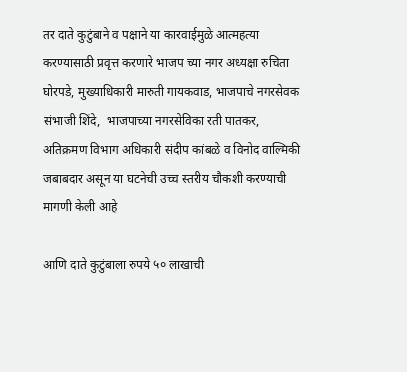तर दाते कुटुंबाने व पक्षाने या कारवाईमुळे आत्महत्या करण्यासाठी प्रवृत्त करणारे भाजप च्या नगर अध्यक्षा रुचिता घोरपडे, मुख्याधिकारी मारुती गायकवाड, भाजपाचे नगरसेवक संभाजी शिंदे,  भाजपाच्या नगरसेविका रती पातकर, अतिक्रमण विभाग अधिकारी संदीप कांबळे व विनोद वाल्मिकी जबाबदार असून या घटनेची उच्च स्तरीय चौकशी करण्याची मागणी केली आहे

आणि दाते कुटुंबाला रुपये ५० लाखाची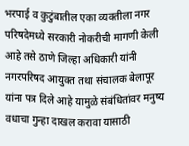भरपाई व कुटुंबातील एका व्यक्तीला नगर परिषदेमध्ये सरकारी नोकरीची मागणी केली आहे तसे ठाणे जिल्हा अधिकारी यांनी नगरपरिषद आयुक्त तथा संचालक बेलापूर यांना पत्र दिले आहे यामुळे संबंधितांवर मनुष्य वधाचा गुन्हा दाखल करावा यासाठी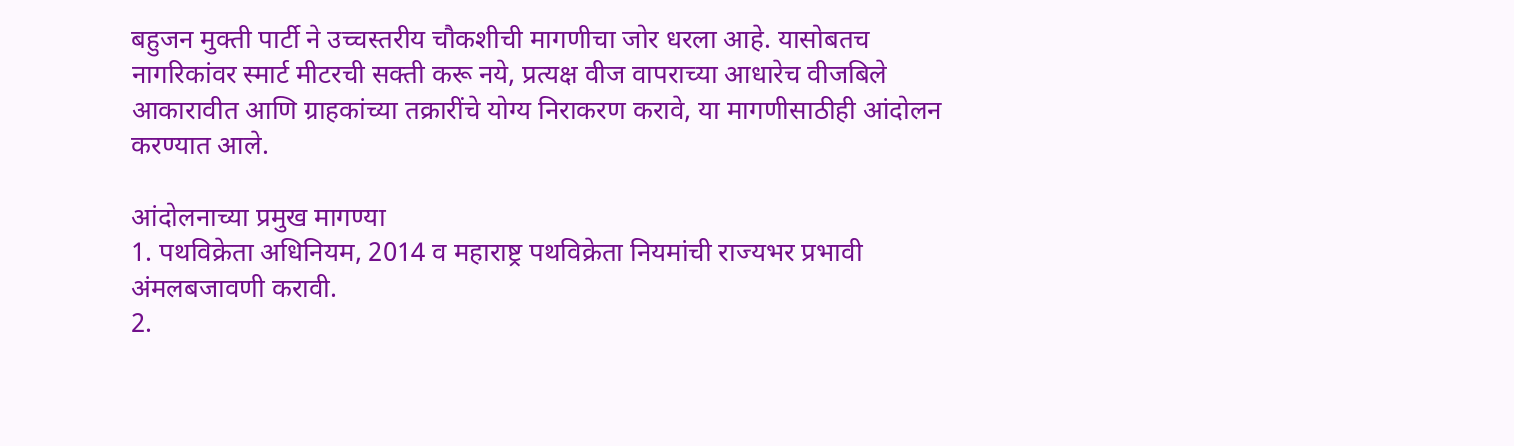बहुजन मुक्ती पार्टी ने उच्चस्तरीय चौकशीची मागणीचा जोर धरला आहे. यासोबतच नागरिकांवर स्मार्ट मीटरची सक्ती करू नये, प्रत्यक्ष वीज वापराच्या आधारेच वीजबिले आकारावीत आणि ग्राहकांच्या तक्रारींचे योग्य निराकरण करावे, या मागणीसाठीही आंदोलन करण्यात आले.

आंदोलनाच्या प्रमुख मागण्या
1. पथविक्रेता अधिनियम, 2014 व महाराष्ट्र पथविक्रेता नियमांची राज्यभर प्रभावी अंमलबजावणी करावी.
2.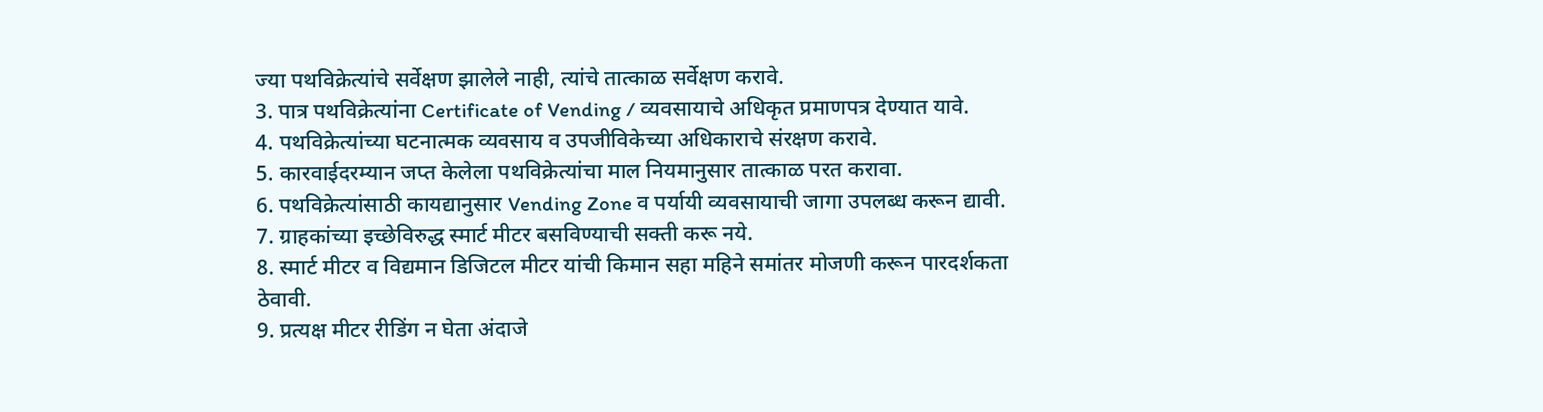ज्या पथविक्रेत्यांचे सर्वेक्षण झालेले नाही, त्यांचे तात्काळ सर्वेक्षण करावे.
3. पात्र पथविक्रेत्यांना Certificate of Vending / व्यवसायाचे अधिकृत प्रमाणपत्र देण्यात यावे.
4. पथविक्रेत्यांच्या घटनात्मक व्यवसाय व उपजीविकेच्या अधिकाराचे संरक्षण करावे.
5. कारवाईदरम्यान जप्त केलेला पथविक्रेत्यांचा माल नियमानुसार तात्काळ परत करावा.
6. पथविक्रेत्यांसाठी कायद्यानुसार Vending Zone व पर्यायी व्यवसायाची जागा उपलब्ध करून द्यावी.
7. ग्राहकांच्या इच्छेविरुद्ध स्मार्ट मीटर बसविण्याची सक्ती करू नये.
8. स्मार्ट मीटर व विद्यमान डिजिटल मीटर यांची किमान सहा महिने समांतर मोजणी करून पारदर्शकता ठेवावी.
9. प्रत्यक्ष मीटर रीडिंग न घेता अंदाजे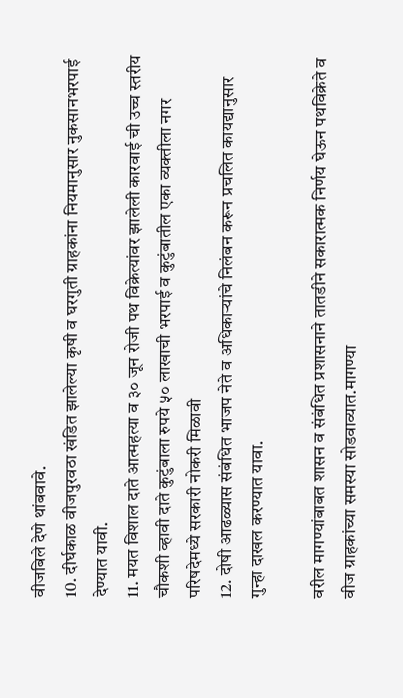वीजबिले देणे थांबवावे.
10. दीर्घकाळ वीजपुरवठा खंडित झालेल्या कृषी व घरगुती ग्राहकांना नियमानुसार नुकसानभरपाई देण्यात यावी.
11. मयत विशाल दाते आत्महत्या व ३० जून रोजी पथ विक्रेत्यांवर झालेली कारवाई ची उच्च स्तरीय चौकशी व्हावी दाते कुटुंबाला रुपये ५० लाखाची भरपाई व कुटुंबातील एका व्यक्तीला नगर परिषदेमध्ये सरकारी नोकरी मिळावी
12. दोषी आढळ्यास संबंधित भाजप नेते व अधिकाऱ्यांचे निलंबन करून प्रचलित कायद्यानुसार गुन्हा दाखल करण्यात यावा.

वरील मागण्यांबाबत शासन व संबंधित प्रशासनाने तातडीने सकारात्मक निर्णय घेऊन पथविक्रेते व वीज ग्राहकांच्या समस्या सोडवाव्यात.मागण्या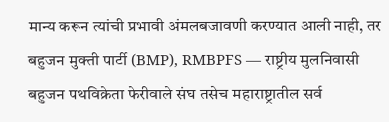मान्य करून त्यांची प्रभावी अंमलबजावणी करण्यात आली नाही, तर बहुजन मुक्ती पार्टी (BMP), RMBPFS — राष्ट्रीय मुलनिवासी बहुजन पथविक्रेता फेरीवाले संघ तसेच महाराष्ट्रातील सर्व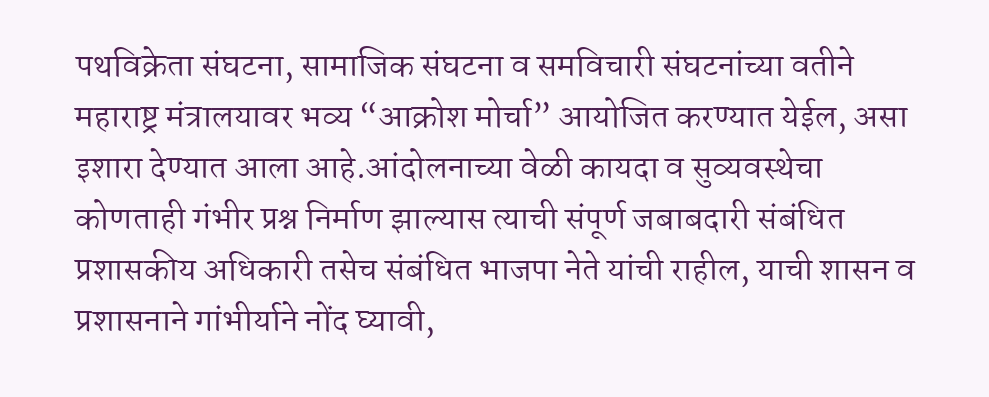पथविक्रेता संघटना, सामाजिक संघटना व समविचारी संघटनांच्या वतीने महाराष्ट्र मंत्रालयावर भव्य “आक्रोश मोर्चा” आयोजित करण्यात येईल, असा इशारा देण्यात आला आहे.आंदोलनाच्या वेळी कायदा व सुव्यवस्थेचा कोणताही गंभीर प्रश्न निर्माण झाल्यास त्याची संपूर्ण जबाबदारी संबंधित प्रशासकीय अधिकारी तसेच संबंधित भाजपा नेते यांची राहील, याची शासन व प्रशासनाने गांभीर्याने नोंद घ्यावी,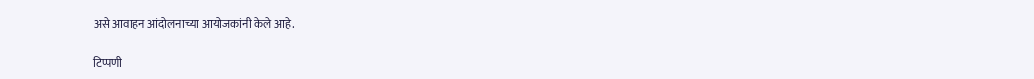असे आवाहन आंदोलनाच्या आयोजकांनी केले आहे.

टिप्पणी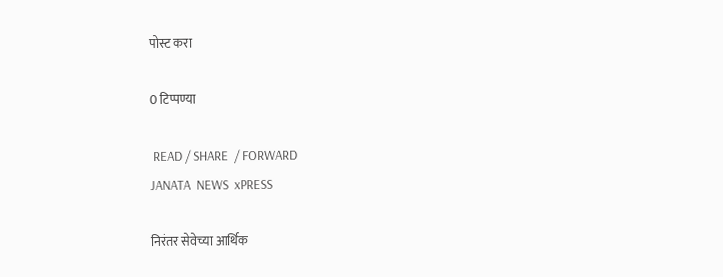पोस्ट करा

0 टिप्पण्या

 READ / SHARE  / FORWARD
JANATA  NEWS  xPRESS

निरंतर सेवेच्या आर्थिक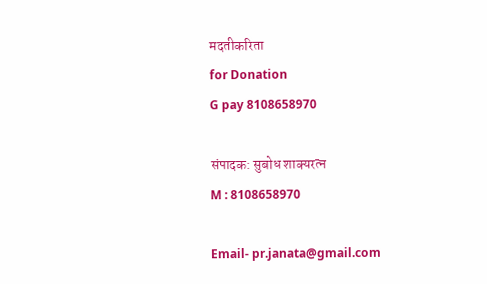मदतीकरिता
for Donation
G pay 8108658970

संपादक: सुबोध शाक्यरत्न
M : 8108658970

Email- pr.janata@gmail.com